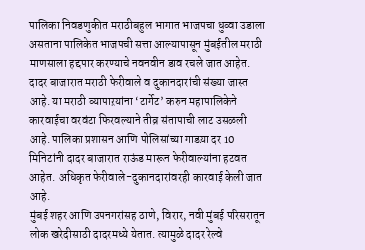पालिका निवडणुकीत मराठीबहुल भागात भाजपचा धुव्वा उडाला असताना पालिकेत भाजपची सत्ता आल्यापासून मुंबईतील मराठी माणसाला हद्दपार करण्याचे नवनवीन डाव रचले जात आहेत. दादर बाजारात मराठी फेरीवाले व दुकानदारांची संख्या जास्त आहे. या मराठी व्यापाऱयांना ‘टार्गेट’ करुन महापालिकेने कारवाईचा वरवंटा फिरवल्याने तीव्र संतापाची लाट उसळली आहे. पालिका प्रशासन आणि पोलिसांच्या गाडय़ा दर 10 मिनिटांनी दादर बाजारात राऊंड मारून फेरीवाल्यांना हटवत आहेत. अधिकृत फेरीवाले-दुकानदारांवरही कारवाई केली जात आहे.
मुंबई शहर आणि उपनगरांसह ठाणे, विरार, नवी मुंबई परिसरातून लोक खरेदीसाठी दादरमध्ये येतात. त्यामुळे दादर रेल्वे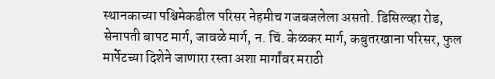स्थानकाच्या पश्चिमेकडील परिसर नेहमीच गजबजलेला असतो. डिसिल्व्हा रोड, सेनापती बापट मार्ग, जावळे मार्ग, न. चिं. केळकर मार्ग, कबुतरखाना परिसर, फुल मार्पेटच्या दिशेने जाणारा रस्ता अशा मार्गांवर मराठी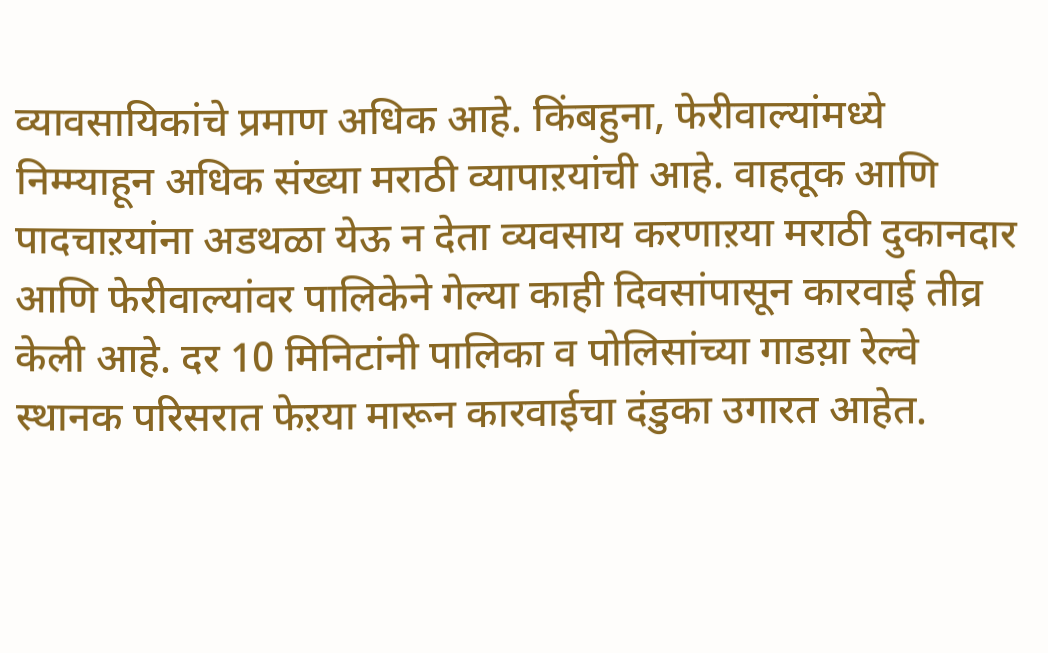व्यावसायिकांचे प्रमाण अधिक आहे. किंबहुना, फेरीवाल्यांमध्ये निम्म्याहून अधिक संख्या मराठी व्यापाऱयांची आहे. वाहतूक आणि पादचाऱयांना अडथळा येऊ न देता व्यवसाय करणाऱया मराठी दुकानदार आणि फेरीवाल्यांवर पालिकेने गेल्या काही दिवसांपासून कारवाई तीव्र केली आहे. दर 10 मिनिटांनी पालिका व पोलिसांच्या गाडय़ा रेल्वे स्थानक परिसरात फेऱया मारून कारवाईचा दंडुका उगारत आहेत.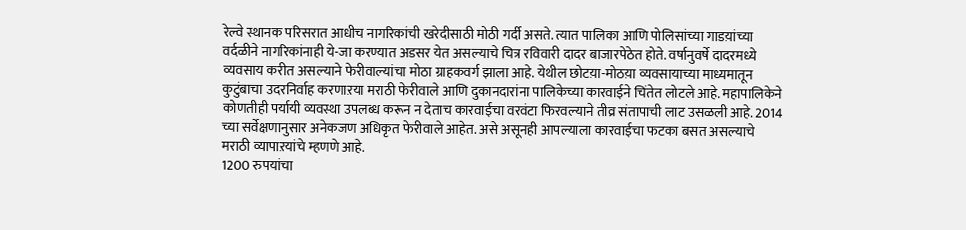रेल्वे स्थानक परिसरात आधीच नागरिकांची खरेदीसाठी मोठी गर्दी असते. त्यात पालिका आणि पोलिसांच्या गाडय़ांच्या वर्दळीने नागरिकांनाही ये-जा करण्यात अडसर येत असल्याचे चित्र रविवारी दादर बाजारपेठेत होते. वर्षानुवर्षे दादरमध्ये व्यवसाय करीत असल्याने फेरीवाल्यांचा मोठा ग्राहकवर्ग झाला आहे. येथील छोटय़ा-मोठय़ा व्यवसायाच्या माध्यमातून कुटुंबाचा उदरनिर्वाह करणाऱया मराठी फेरीवाले आणि दुकानदारांना पालिकेच्या कारवाईने चिंतेत लोटले आहे. महापालिकेने कोणतीही पर्यायी व्यवस्था उपलब्ध करून न देताच कारवाईचा वरवंटा फिरवल्याने तीव्र संतापाची लाट उसळली आहे. 2014 च्या सर्वेक्षणानुसार अनेकजण अधिकृत फेरीवाले आहेत. असे असूनही आपल्याला कारवाईचा फटका बसत असल्याचे मराठी व्यापाऱयांचे म्हणणे आहे.
1200 रुपयांचा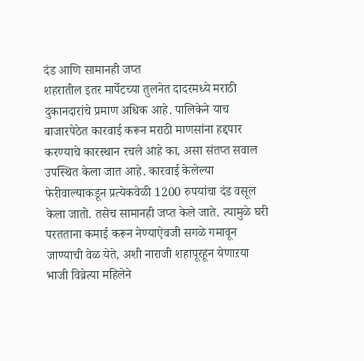दंड आणि सामानही जप्त
शहरातील इतर मार्पेटच्या तुलनेत दादरमध्ये मराठी दुकानदारांचे प्रमाण अधिक आहे. पालिकेने याच बाजारपेठेत कारवाई करून मराठी माणसांना हद्दपार करण्याचे कारस्थान रचले आहे का, असा संतप्त सवाल उपस्थित केला जात आहे. कारवाई केलेल्या फेरीवाल्याकडून प्रत्येकवेळी 1200 रुपयांचा दंड वसूल केला जातो. तसेच सामानही जप्त केले जाते. त्यामुळे घरी परतताना कमाई करून नेण्याऐवजी सगळे गमावून जाण्याची वेळ येते, अशी नाराजी शहापूरहून येणाऱया भाजी विव्रेत्या महिलेने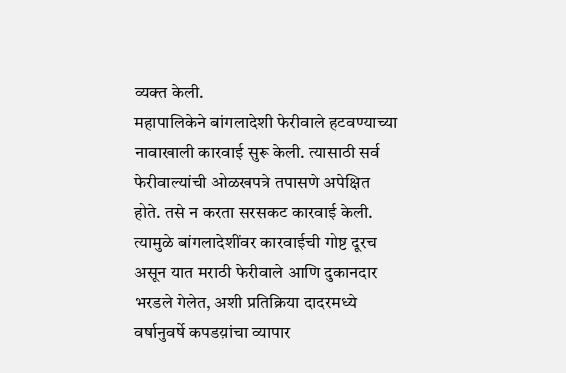व्यक्त केली.
महापालिकेने बांगलादेशी फेरीवाले हटवण्याच्या नावाखाली कारवाई सुरू केली. त्यासाठी सर्व फेरीवाल्यांची ओळखपत्रे तपासणे अपेक्षित होते. तसे न करता सरसकट कारवाई केली. त्यामुळे बांगलादेशींवर कारवाईची गोष्ट दूरच असून यात मराठी फेरीवाले आणि दुकानदार भरडले गेलेत, अशी प्रतिक्रिया दादरमध्ये वर्षानुवर्षे कपडय़ांचा व्यापार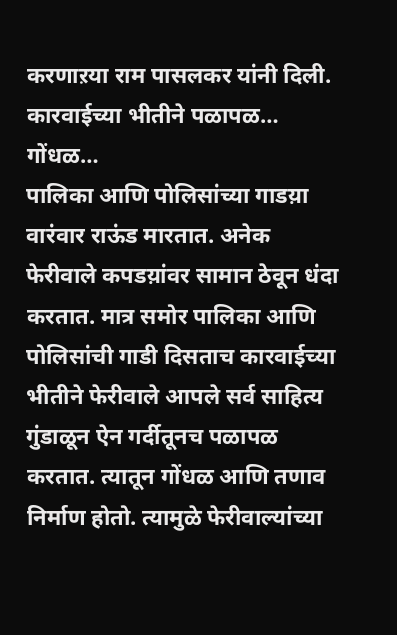करणाऱया राम पासलकर यांनी दिली.
कारवाईच्या भीतीने पळापळ… गोंधळ…
पालिका आणि पोलिसांच्या गाडय़ा वारंवार राऊंड मारतात. अनेक फेरीवाले कपडय़ांवर सामान ठेवून धंदा करतात. मात्र समोर पालिका आणि पोलिसांची गाडी दिसताच कारवाईच्या भीतीने फेरीवाले आपले सर्व साहित्य गुंडाळून ऐन गर्दीतूनच पळापळ करतात. त्यातून गोंधळ आणि तणाव निर्माण होतो. त्यामुळे फेरीवाल्यांच्या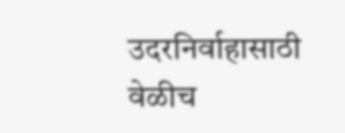उदरनिर्वाहासाठी वेळीच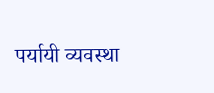पर्यायी व्यवस्था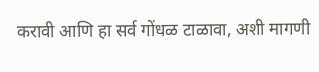करावी आणि हा सर्व गोंधळ टाळावा, अशी मागणी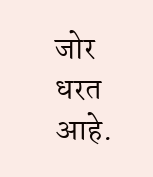जोर धरत आहे.